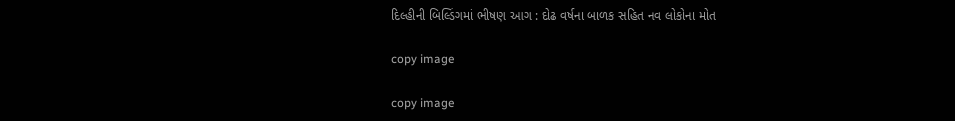દિલ્હીની બિલ્ડિંગમાં ભીષણ આગ : દોઢ વર્ષના બાળક સહિત નવ લોકોના મોત

copy image

copy image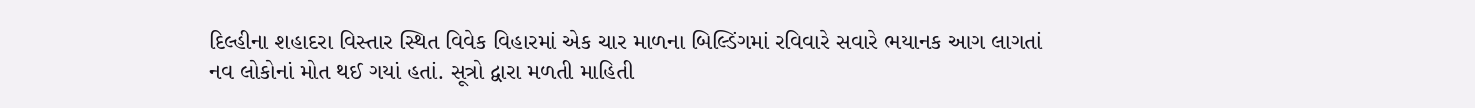દિલ્હીના શહાદરા વિસ્તાર સ્થિત વિવેક વિહારમાં એક ચાર માળના બિલ્ડિંગમાં રવિવારે સવારે ભયાનક આગ લાગતાં નવ લોકોનાં મોત થઈ ગયાં હતાં. સૂત્રો દ્વારા મળતી માહિતી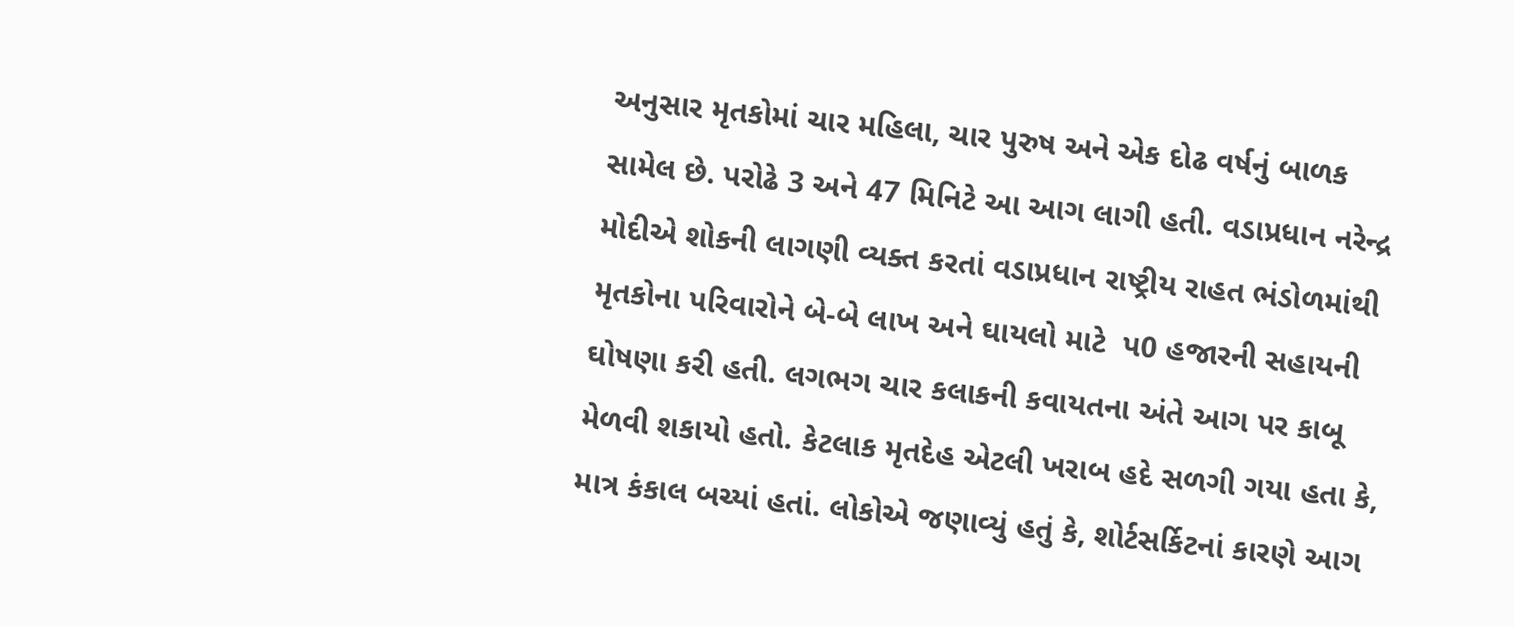અનુસાર મૃતકોમાં ચાર મહિલા, ચાર પુરુષ અને એક દોઢ વર્ષનું બાળક સામેલ છે. પરોઢે 3 અને 47 મિનિટે આ આગ લાગી હતી. વડાપ્રધાન નરેન્દ્ર મોદીએ શોકની લાગણી વ્યક્ત કરતાં વડાપ્રધાન રાષ્ટ્રીય રાહત ભંડોળમાંથી મૃતકોના પરિવારોને બે-બે લાખ અને ઘાયલો માટે  પ0 હજારની સહાયની ઘોષણા કરી હતી. લગભગ ચાર કલાકની કવાયતના અંતે આગ પર કાબૂ મેળવી શકાયો હતો. કેટલાક મૃતદેહ એટલી ખરાબ હદે સળગી ગયા હતા કે, માત્ર કંકાલ બચ્યાં હતાં. લોકોએ જણાવ્યું હતું કે, શોર્ટસર્કિટનાં કારણે આગ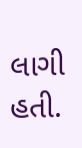લાગી હતી.